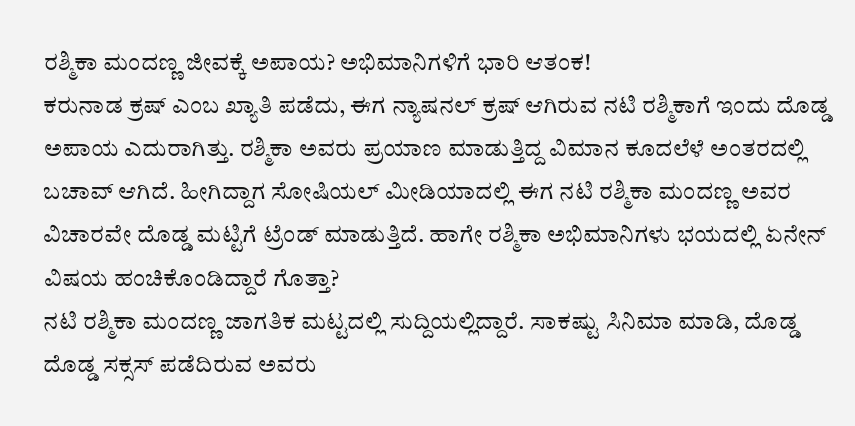ರಶ್ಮಿಕಾ ಮಂದಣ್ಣ ಜೀವಕ್ಕೆ ಅಪಾಯ? ಅಭಿಮಾನಿಗಳಿಗೆ ಭಾರಿ ಆತಂಕ!
ಕರುನಾಡ ಕ್ರಷ್ ಎಂಬ ಖ್ಯಾತಿ ಪಡೆದು, ಈಗ ನ್ಯಾಷನಲ್ ಕ್ರಷ್ ಆಗಿರುವ ನಟಿ ರಶ್ಮಿಕಾಗೆ ಇಂದು ದೊಡ್ಡ ಅಪಾಯ ಎದುರಾಗಿತ್ತು. ರಶ್ಮಿಕಾ ಅವರು ಪ್ರಯಾಣ ಮಾಡುತ್ತಿದ್ದ ವಿಮಾನ ಕೂದಲೆಳೆ ಅಂತರದಲ್ಲಿ ಬಚಾವ್ ಆಗಿದೆ. ಹೀಗಿದ್ದಾಗ ಸೋಷಿಯಲ್ ಮೀಡಿಯಾದಲ್ಲಿ ಈಗ ನಟಿ ರಶ್ಮಿಕಾ ಮಂದಣ್ಣ ಅವರ ವಿಚಾರವೇ ದೊಡ್ಡ ಮಟ್ಟಿಗೆ ಟ್ರೆಂಡ್ ಮಾಡುತ್ತಿದೆ. ಹಾಗೇ ರಶ್ಮಿಕಾ ಅಭಿಮಾನಿಗಳು ಭಯದಲ್ಲಿ ಏನೇನ್ ವಿಷಯ ಹಂಚಿಕೊಂಡಿದ್ದಾರೆ ಗೊತ್ತಾ?
ನಟಿ ರಶ್ಮಿಕಾ ಮಂದಣ್ಣ ಜಾಗತಿಕ ಮಟ್ಟದಲ್ಲಿ ಸುದ್ದಿಯಲ್ಲಿದ್ದಾರೆ. ಸಾಕಷ್ಟು ಸಿನಿಮಾ ಮಾಡಿ, ದೊಡ್ಡ ದೊಡ್ಡ ಸಕ್ಸಸ್ ಪಡೆದಿರುವ ಅವರು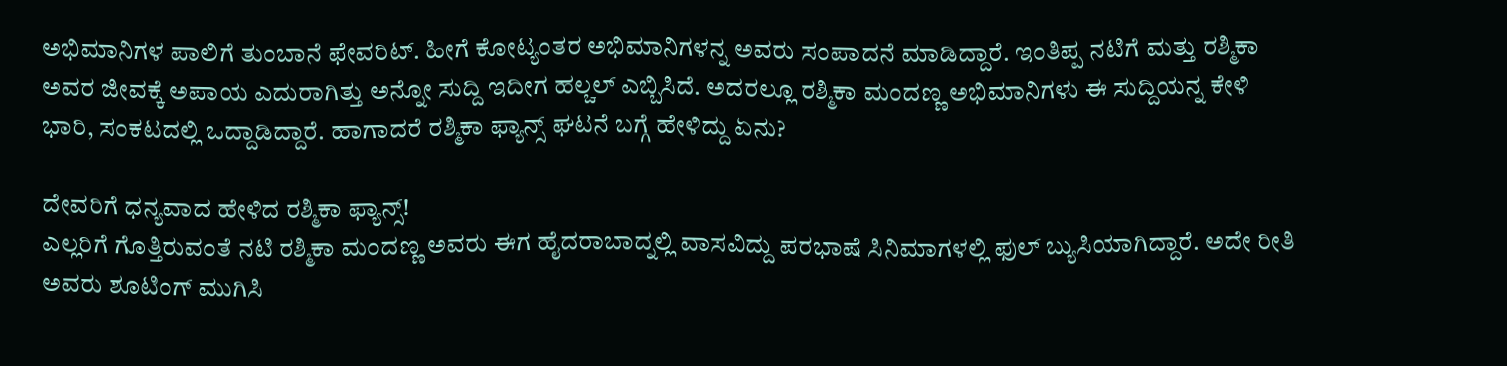ಅಭಿಮಾನಿಗಳ ಪಾಲಿಗೆ ತುಂಬಾನೆ ಫೇವರಿಟ್. ಹೀಗೆ ಕೋಟ್ಯಂತರ ಅಭಿಮಾನಿಗಳನ್ನ ಅವರು ಸಂಪಾದನೆ ಮಾಡಿದ್ದಾರೆ. ಇಂತಿಪ್ಪ ನಟಿಗೆ ಮತ್ತು ರಶ್ಮಿಕಾ ಅವರ ಜೀವಕ್ಕೆ ಅಪಾಯ ಎದುರಾಗಿತ್ತು ಅನ್ನೋ ಸುದ್ದಿ ಇದೀಗ ಹಲ್ಚಲ್ ಎಬ್ಬಿಸಿದೆ. ಅದರಲ್ಲೂ ರಶ್ಮಿಕಾ ಮಂದಣ್ಣ ಅಭಿಮಾನಿಗಳು ಈ ಸುದ್ದಿಯನ್ನ ಕೇಳಿ ಭಾರಿ, ಸಂಕಟದಲ್ಲಿ ಒದ್ದಾಡಿದ್ದಾರೆ. ಹಾಗಾದರೆ ರಶ್ಮಿಕಾ ಫ್ಯಾನ್ಸ್ ಘಟನೆ ಬಗ್ಗೆ ಹೇಳಿದ್ದು ಏನು?

ದೇವರಿಗೆ ಧನ್ಯವಾದ ಹೇಳಿದ ರಶ್ಮಿಕಾ ಫ್ಯಾನ್ಸ್!
ಎಲ್ಲರಿಗೆ ಗೊತ್ತಿರುವಂತೆ ನಟಿ ರಶ್ಮಿಕಾ ಮಂದಣ್ಣ ಅವರು ಈಗ ಹೈದರಾಬಾದ್ನಲ್ಲಿ ವಾಸವಿದ್ದು ಪರಭಾಷೆ ಸಿನಿಮಾಗಳಲ್ಲಿ ಫುಲ್ ಬ್ಯುಸಿಯಾಗಿದ್ದಾರೆ. ಅದೇ ರೀತಿ ಅವರು ಶೂಟಿಂಗ್ ಮುಗಿಸಿ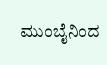ಮುಂಬೈನಿಂದ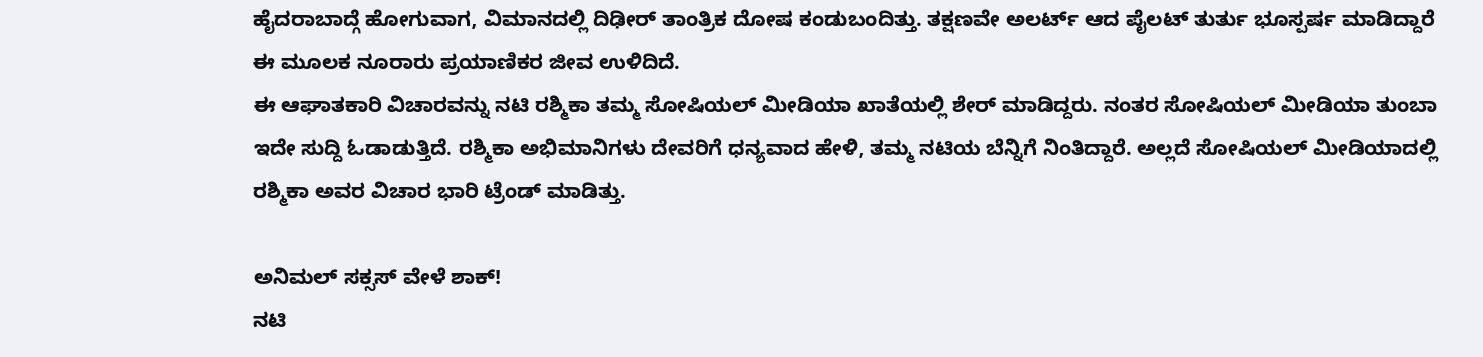ಹೈದರಾಬಾದ್ಗೆ ಹೋಗುವಾಗ, ವಿಮಾನದಲ್ಲಿ ದಿಢೀರ್ ತಾಂತ್ರಿಕ ದೋಷ ಕಂಡುಬಂದಿತ್ತು. ತಕ್ಷಣವೇ ಅಲರ್ಟ್ ಆದ ಪೈಲಟ್ ತುರ್ತು ಭೂಸ್ಪರ್ಷ ಮಾಡಿದ್ದಾರೆ ಈ ಮೂಲಕ ನೂರಾರು ಪ್ರಯಾಣಿಕರ ಜೀವ ಉಳಿದಿದೆ.
ಈ ಆಘಾತಕಾರಿ ವಿಚಾರವನ್ನು ನಟಿ ರಶ್ಮಿಕಾ ತಮ್ಮ ಸೋಷಿಯಲ್ ಮೀಡಿಯಾ ಖಾತೆಯಲ್ಲಿ ಶೇರ್ ಮಾಡಿದ್ದರು. ನಂತರ ಸೋಷಿಯಲ್ ಮೀಡಿಯಾ ತುಂಬಾ ಇದೇ ಸುದ್ದಿ ಓಡಾಡುತ್ತಿದೆ. ರಶ್ಮಿಕಾ ಅಭಿಮಾನಿಗಳು ದೇವರಿಗೆ ಧನ್ಯವಾದ ಹೇಳಿ, ತಮ್ಮ ನಟಿಯ ಬೆನ್ನಿಗೆ ನಿಂತಿದ್ದಾರೆ. ಅಲ್ಲದೆ ಸೋಷಿಯಲ್ ಮೀಡಿಯಾದಲ್ಲಿ ರಶ್ಮಿಕಾ ಅವರ ವಿಚಾರ ಭಾರಿ ಟ್ರೆಂಡ್ ಮಾಡಿತ್ತು.

ಅನಿಮಲ್ ಸಕ್ಸಸ್ ವೇಳೆ ಶಾಕ್!
ನಟಿ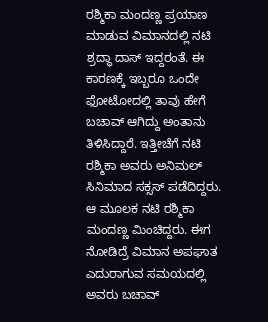ರಶ್ಮಿಕಾ ಮಂದಣ್ಣ ಪ್ರಯಾಣ ಮಾಡುವ ವಿಮಾನದಲ್ಲಿ ನಟಿ ಶ್ರದ್ಧಾ ದಾಸ್ ಇದ್ದರಂತೆ. ಈ ಕಾರಣಕ್ಕೆ ಇಬ್ಬರೂ ಒಂದೇ ಫೋಟೋದಲ್ಲಿ ತಾವು ಹೇಗೆ ಬಚಾವ್ ಆಗಿದ್ದು ಅಂತಾನು ತಿಳಿಸಿದ್ದಾರೆ. ಇತ್ತೀಚೆಗೆ ನಟಿ ರಶ್ಮಿಕಾ ಅವರು ಅನಿಮಲ್ ಸಿನಿಮಾದ ಸಕ್ಸಸ್ ಪಡೆದಿದ್ದರು. ಆ ಮೂಲಕ ನಟಿ ರಶ್ಮಿಕಾ ಮಂದಣ್ಣ ಮಿಂಚಿದ್ದರು. ಈಗ ನೋಡಿದ್ರೆ ವಿಮಾನ ಅಪಘಾತ ಎದುರಾಗುವ ಸಮಯದಲ್ಲಿ ಅವರು ಬಚಾವ್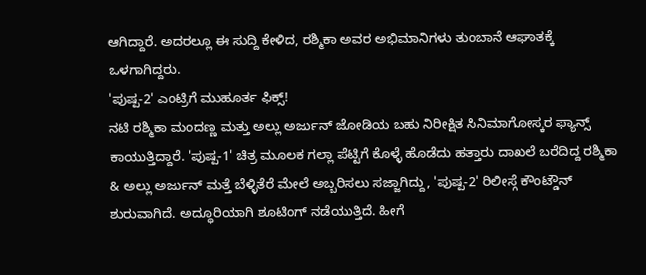ಆಗಿದ್ದಾರೆ. ಅದರಲ್ಲೂ ಈ ಸುದ್ದಿ ಕೇಳಿದ, ರಶ್ಮಿಕಾ ಅವರ ಅಭಿಮಾನಿಗಳು ತುಂಬಾನೆ ಆಘಾತಕ್ಕೆ ಒಳಗಾಗಿದ್ದರು.
'ಪುಷ್ಪ-2' ಎಂಟ್ರಿಗೆ ಮುಹೂರ್ತ ಫಿಕ್ಸ್!
ನಟಿ ರಶ್ಮಿಕಾ ಮಂದಣ್ಣ ಮತ್ತು ಅಲ್ಲು ಅರ್ಜುನ್ ಜೋಡಿಯ ಬಹು ನಿರೀಕ್ಷಿತ ಸಿನಿಮಾಗೋಸ್ಕರ ಫ್ಯಾನ್ಸ್ ಕಾಯುತ್ತಿದ್ದಾರೆ. 'ಪುಷ್ಪ-1' ಚಿತ್ರ ಮೂಲಕ ಗಲ್ಲಾ ಪೆಟ್ಟಿಗೆ ಕೊಳ್ಳೆ ಹೊಡೆದು ಹತ್ತಾರು ದಾಖಲೆ ಬರೆದಿದ್ದ ರಶ್ಮಿಕಾ & ಅಲ್ಲು ಅರ್ಜುನ್ ಮತ್ತೆ ಬೆಳ್ಳಿತೆರೆ ಮೇಲೆ ಅಬ್ಬರಿಸಲು ಸಜ್ಜಾಗಿದ್ದು, 'ಪುಷ್ಪ-2' ರಿಲೀಸ್ಗೆ ಕೌಂಟ್ಡೌನ್ ಶುರುವಾಗಿದೆ. ಅದ್ಧೂರಿಯಾಗಿ ಶೂಟಿಂಗ್ ನಡೆಯುತ್ತಿದೆ. ಹೀಗೆ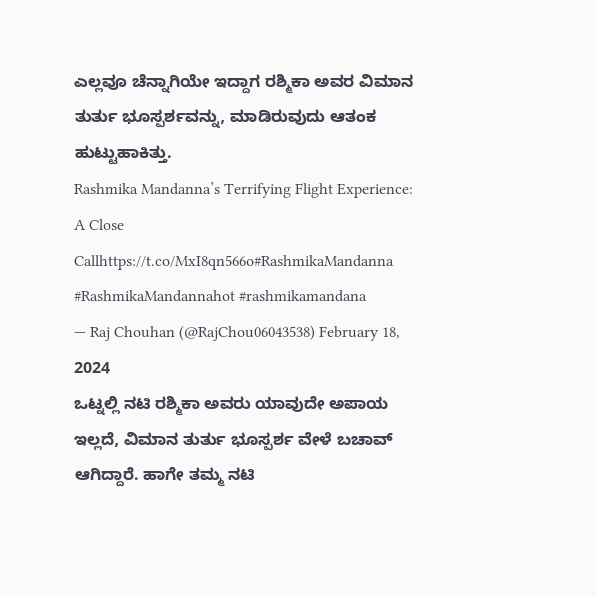ಎಲ್ಲವೂ ಚೆನ್ನಾಗಿಯೇ ಇದ್ದಾಗ ರಶ್ಮಿಕಾ ಅವರ ವಿಮಾನ ತುರ್ತು ಭೂಸ್ಪರ್ಶವನ್ನು, ಮಾಡಿರುವುದು ಆತಂಕ ಹುಟ್ಟುಹಾಕಿತ್ತು.
Rashmika Mandanna’s Terrifying Flight Experience: A Close Callhttps://t.co/MxI8qn566o#RashmikaMandanna #RashmikaMandannahot #rashmikamandana
— Raj Chouhan (@RajChou06043538) February 18, 2024
ಒಟ್ನಲ್ಲಿ ನಟಿ ರಶ್ಮಿಕಾ ಅವರು ಯಾವುದೇ ಅಪಾಯ ಇಲ್ಲದೆ, ವಿಮಾನ ತುರ್ತು ಭೂಸ್ಪರ್ಶ ವೇಳೆ ಬಚಾವ್ ಆಗಿದ್ದಾರೆ. ಹಾಗೇ ತಮ್ಮ ನಟಿ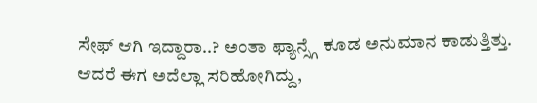ಸೇಫ್ ಆಗಿ ಇದ್ದಾರಾ..? ಅಂತಾ ಫ್ಯಾನ್ಸ್ಗೆ ಕೂಡ ಅನುಮಾನ ಕಾಡುತ್ತಿತ್ತು. ಆದರೆ ಈಗ ಅದೆಲ್ಲಾ ಸರಿಹೋಗಿದ್ದು,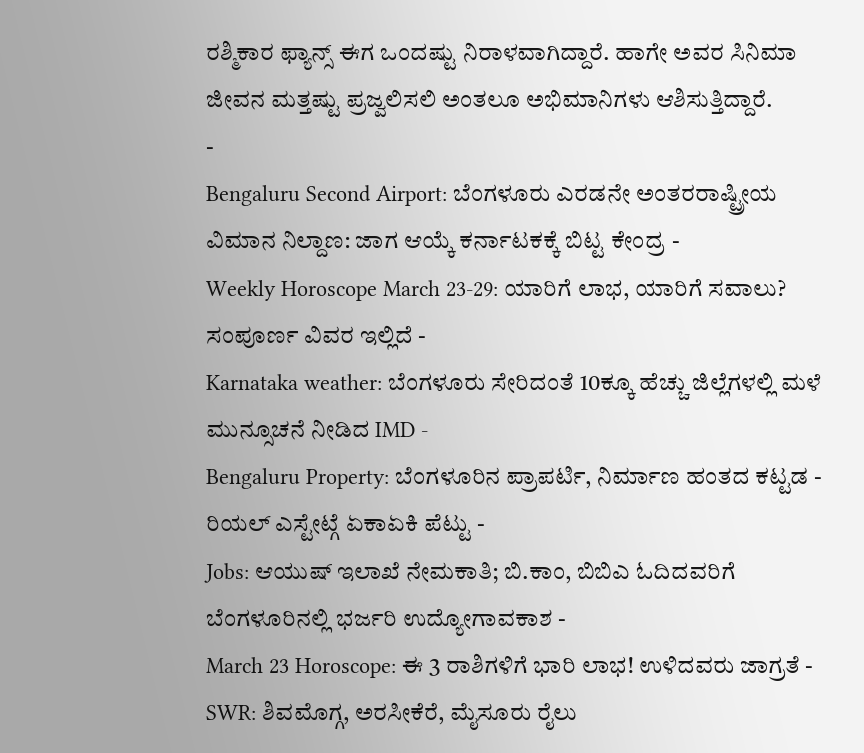ರಶ್ಮಿಕಾರ ಫ್ಯಾನ್ಸ್ ಈಗ ಒಂದಷ್ಟು ನಿರಾಳವಾಗಿದ್ದಾರೆ. ಹಾಗೇ ಅವರ ಸಿನಿಮಾ ಜೀವನ ಮತ್ತಷ್ಟು ಪ್ರಜ್ವಲಿಸಲಿ ಅಂತಲೂ ಅಭಿಮಾನಿಗಳು ಆಶಿಸುತ್ತಿದ್ದಾರೆ.
-
Bengaluru Second Airport: ಬೆಂಗಳೂರು ಎರಡನೇ ಅಂತರರಾಷ್ಟ್ರೀಯ ವಿಮಾನ ನಿಲ್ದಾಣ: ಜಾಗ ಆಯ್ಕೆ ಕರ್ನಾಟಕಕ್ಕೆ ಬಿಟ್ಟ ಕೇಂದ್ರ -
Weekly Horoscope March 23-29: ಯಾರಿಗೆ ಲಾಭ, ಯಾರಿಗೆ ಸವಾಲು? ಸಂಪೂರ್ಣ ವಿವರ ಇಲ್ಲಿದೆ -
Karnataka weather: ಬೆಂಗಳೂರು ಸೇರಿದಂತೆ 10ಕ್ಕೂ ಹೆಚ್ಚು ಜಿಲ್ಲೆಗಳಲ್ಲಿ ಮಳೆ ಮುನ್ಸೂಚನೆ ನೀಡಿದ IMD -
Bengaluru Property: ಬೆಂಗಳೂರಿನ ಪ್ರಾಪರ್ಟಿ, ನಿರ್ಮಾಣ ಹಂತದ ಕಟ್ಟಡ - ರಿಯಲ್ ಎಸ್ಟೇಟ್ಗೆ ಏಕಾಏಕಿ ಪೆಟ್ಟು -
Jobs: ಆಯುಷ್ ಇಲಾಖೆ ನೇಮಕಾತಿ; ಬಿ.ಕಾಂ, ಬಿಬಿಎ ಓದಿದವರಿಗೆ ಬೆಂಗಳೂರಿನಲ್ಲಿ ಭರ್ಜರಿ ಉದ್ಯೋಗಾವಕಾಶ -
March 23 Horoscope: ಈ 3 ರಾಶಿಗಳಿಗೆ ಭಾರಿ ಲಾಭ! ಉಳಿದವರು ಜಾಗ್ರತೆ -
SWR: ಶಿವಮೊಗ್ಗ, ಅರಸೀಕೆರೆ, ಮೈಸೂರು ರೈಲು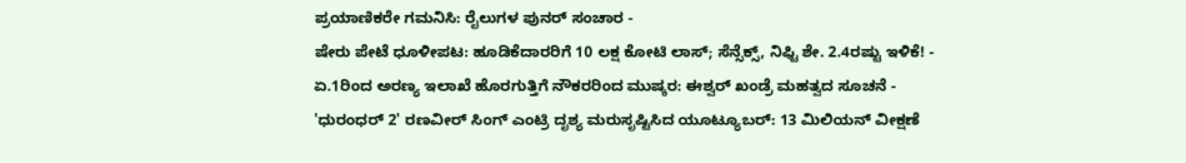ಪ್ರಯಾಣಿಕರೇ ಗಮನಿಸಿ: ರೈಲುಗಳ ಪುನರ್ ಸಂಚಾರ -
ಷೇರು ಪೇಟೆ ಧೂಳೀಪಟ: ಹೂಡಿಕೆದಾರರಿಗೆ 10 ಲಕ್ಷ ಕೋಟಿ ಲಾಸ್; ಸೆನ್ಸೆಕ್ಸ್, ನಿಫ್ಟಿ ಶೇ. 2.4ರಷ್ಟು ಇಳಿಕೆ! -
ಏ.1ರಿಂದ ಅರಣ್ಯ ಇಲಾಖೆ ಹೊರಗುತ್ತಿಗೆ ನೌಕರರಿಂದ ಮುಷ್ಕರ: ಈಶ್ವರ್ ಖಂಡ್ರೆ ಮಹತ್ವದ ಸೂಚನೆ -
'ಧುರಂಧರ್ 2' ರಣವೀರ್ ಸಿಂಗ್ ಎಂಟ್ರಿ ದೃಶ್ಯ ಮರುಸೃಷ್ಟಿಸಿದ ಯೂಟ್ಯೂಬರ್: 13 ಮಿಲಿಯನ್ ವೀಕ್ಷಣೆ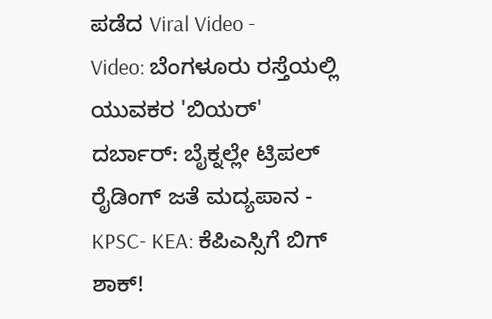ಪಡೆದ Viral Video -
Video: ಬೆಂಗಳೂರು ರಸ್ತೆಯಲ್ಲಿ ಯುವಕರ 'ಬಿಯರ್' ದರ್ಬಾರ್: ಬೈಕ್ನಲ್ಲೇ ಟ್ರಿಪಲ್ ರೈಡಿಂಗ್ ಜತೆ ಮದ್ಯಪಾನ -
KPSC- KEA: ಕೆಪಿಎಸ್ಸಿಗೆ ಬಿಗ್ ಶಾಕ್!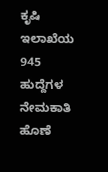ಕೃಷಿ ಇಲಾಖೆಯ 945 ಹುದ್ದೆಗಳ ನೇಮಕಾತಿ ಹೊಣೆ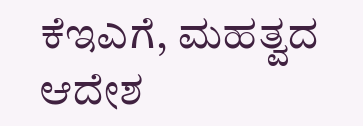ಕೆಇಎಗೆ, ಮಹತ್ವದ ಆದೇಶ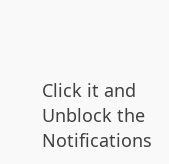Click it and Unblock the Notifications